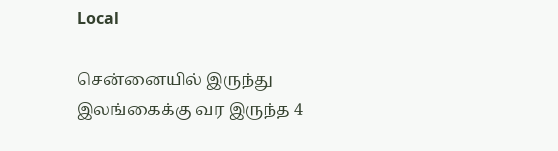Local

சென்னையில் இருந்து இலங்கைக்கு வர இருந்த 4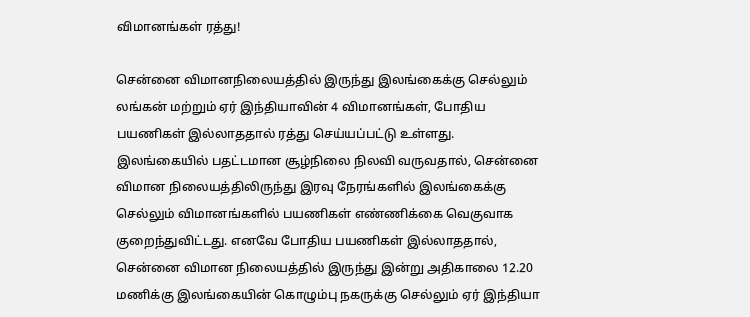விமானங்கள் ரத்து!

சென்னை விமானநிலையத்தில் இருந்து இலங்கைக்கு செல்லும் லங்கன் மற்றும் ஏர் இந்தியாவின் 4 விமானங்கள், போதிய பயணிகள் இல்லாததால் ரத்து செய்யப்பட்டு உள்ளது. இலங்கையில் பதட்டமான சூழ்நிலை நிலவி வருவதால், சென்னை விமான நிலையத்திலிருந்து இரவு நேரங்களில் இலங்கைக்கு செல்லும் விமானங்களில் பயணிகள் எண்ணிக்கை வெகுவாக குறைந்துவிட்டது. எனவே போதிய பயணிகள் இல்லாததால், சென்னை விமான நிலையத்தில் இருந்து இன்று அதிகாலை 12.20 மணிக்கு இலங்கையின் கொழும்பு நகருக்கு செல்லும் ஏர் இந்தியா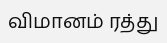விமானம் ரத்து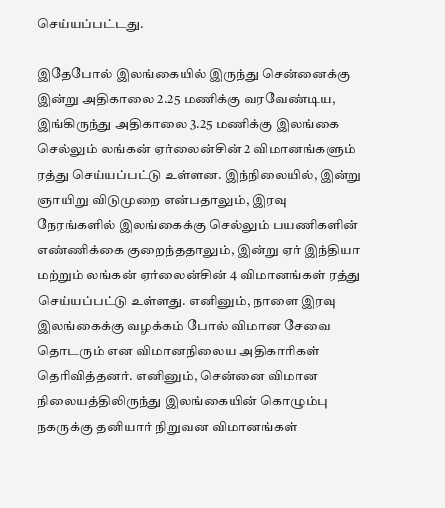செய்யப்பட்டது.

இதேபோல் இலங்கையில் இருந்து சென்னைக்கு இன்று அதிகாலை 2.25 மணிக்கு வரவேண்டிய, இங்கிருந்து அதிகாலை 3.25 மணிக்கு இலங்கை செல்லும் லங்கன் ஏர்லைன்சின் 2 விமானங்களும் ரத்து செய்யப்பட்டு உள்ளன. இந்நிலையில், இன்று ஞாயிறு விடுமுறை என்பதாலும், இரவு நேரங்களில் இலங்கைக்கு செல்லும் பயணிகளின் எண்ணிக்கை குறைந்ததாலும், இன்று ஏர் இந்தியா மற்றும் லங்கன் ஏர்லைன்சின் 4 விமானங்கள் ரத்து செய்யப்பட்டு உள்ளது. எனினும், நாளை இரவு இலங்கைக்கு வழக்கம் போல் விமான சேவை தொடரும் என விமானநிலைய அதிகாரிகள் தெரிவித்தனர். எனினும், சென்னை விமான நிலையத்திலிருந்து இலங்கையின் கொழும்பு நகருக்கு தனியார் நிறுவன விமானங்கள்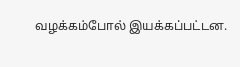வழக்கம்போல் இயக்கப்பட்டன.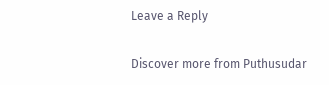Leave a Reply

Discover more from Puthusudar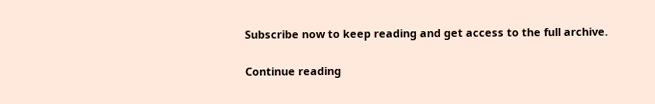Subscribe now to keep reading and get access to the full archive.

Continue reading